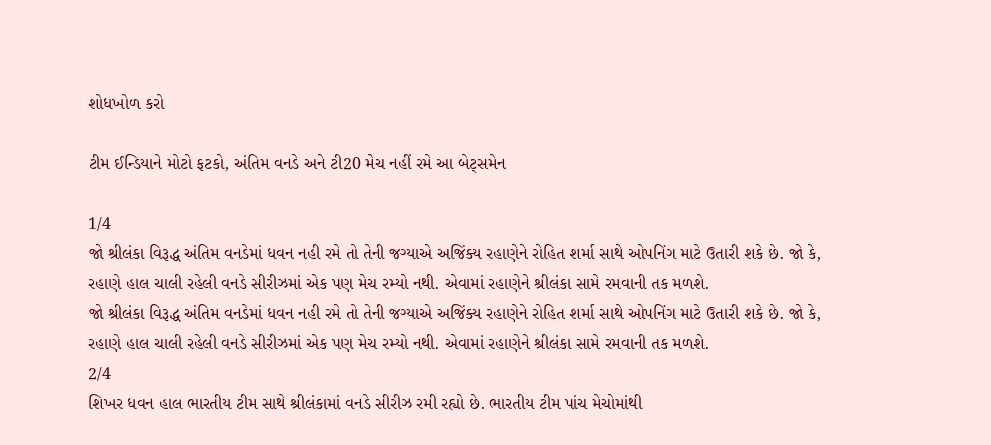શોધખોળ કરો

ટીમ ઈન્ડિયાને મોટો ફટકો, અંતિમ વનડે અને ટી20 મેચ નહીં રમે આ બેટ્સમેન

1/4
જો શ્રીલંકા વિરૂદ્ધ અંતિમ વનડેમાં ધવન નહી રમે તો તેની જગ્યાએ અજિંક્ય રહાણેને રોહિત શર્મા સાથે ઓપનિંગ માટે ઉતારી શકે છે. જો કે, રહાણે હાલ ચાલી રહેલી વનડે સીરીઝમાં એક પણ મેચ રમ્યો નથી. એવામાં રહાણેને શ્રીલંકા સામે રમવાની તક મળશે.
જો શ્રીલંકા વિરૂદ્ધ અંતિમ વનડેમાં ધવન નહી રમે તો તેની જગ્યાએ અજિંક્ય રહાણેને રોહિત શર્મા સાથે ઓપનિંગ માટે ઉતારી શકે છે. જો કે, રહાણે હાલ ચાલી રહેલી વનડે સીરીઝમાં એક પણ મેચ રમ્યો નથી. એવામાં રહાણેને શ્રીલંકા સામે રમવાની તક મળશે.
2/4
શિખર ધવન હાલ ભારતીય ટીમ સાથે શ્રીલંકામાં વનડે સીરીઝ રમી રહ્યો છે. ભારતીય ટીમ પાંચ મેચોમાંથી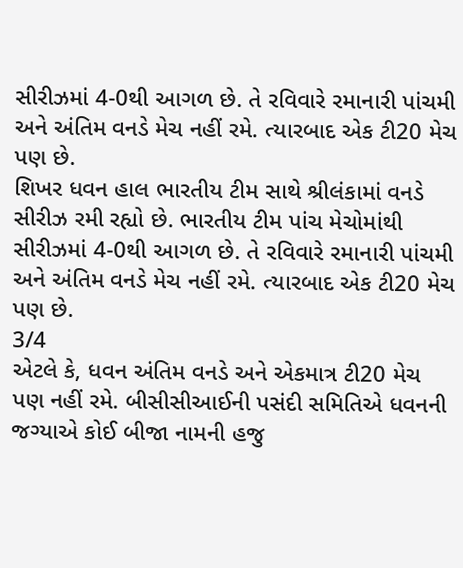સીરીઝમાં 4-0થી આગળ છે. તે રવિવારે રમાનારી પાંચમી અને અંતિમ વનડે મેચ નહીં રમે. ત્યારબાદ એક ટી20 મેચ પણ છે.
શિખર ધવન હાલ ભારતીય ટીમ સાથે શ્રીલંકામાં વનડે સીરીઝ રમી રહ્યો છે. ભારતીય ટીમ પાંચ મેચોમાંથી સીરીઝમાં 4-0થી આગળ છે. તે રવિવારે રમાનારી પાંચમી અને અંતિમ વનડે મેચ નહીં રમે. ત્યારબાદ એક ટી20 મેચ પણ છે.
3/4
એટલે કે, ધવન અંતિમ વનડે અને એકમાત્ર ટી20 મેચ પણ નહીં રમે. બીસીસીઆઈની પસંદી સમિતિએ ધવનની જગ્યાએ કોઈ બીજા નામની હજુ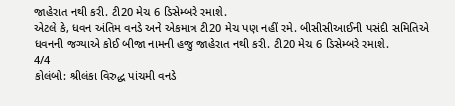જાહેરાત નથી કરી. ટી20 મેચ 6 ડિસેમ્બરે રમાશે.
એટલે કે, ધવન અંતિમ વનડે અને એકમાત્ર ટી20 મેચ પણ નહીં રમે. બીસીસીઆઈની પસંદી સમિતિએ ધવનની જગ્યાએ કોઈ બીજા નામની હજુ જાહેરાત નથી કરી. ટી20 મેચ 6 ડિસેમ્બરે રમાશે.
4/4
કોલંબો: શ્રીલંકા વિરુદ્ધ પાંચમી વનડે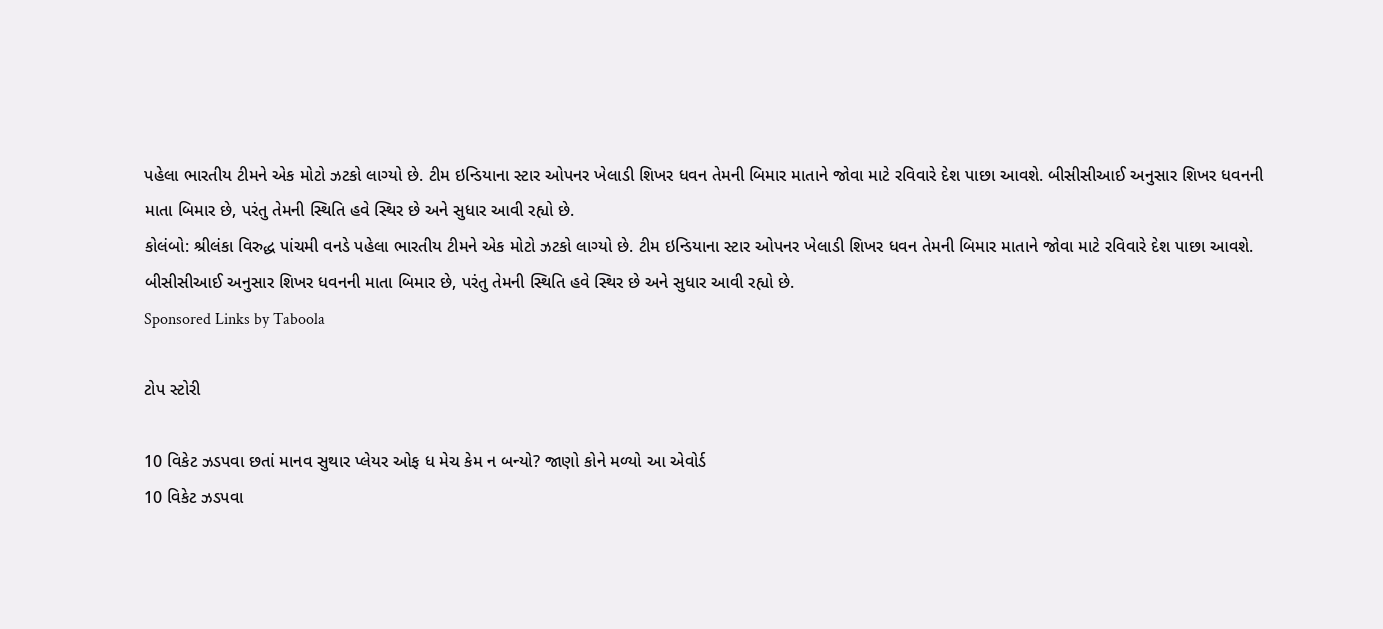પહેલા ભારતીય ટીમને એક મોટો ઝટકો લાગ્યો છે. ટીમ ઇન્ડિયાના સ્ટાર ઓપનર ખેલાડી શિખર ધવન તેમની બિમાર માતાને જોવા માટે રવિવારે દેશ પાછા આવશે. બીસીસીઆઈ અનુસાર શિખર ધવનની માતા બિમાર છે, પરંતુ તેમની સ્થિતિ હવે સ્થિર છે અને સુધાર આવી રહ્યો છે.
કોલંબો: શ્રીલંકા વિરુદ્ધ પાંચમી વનડે પહેલા ભારતીય ટીમને એક મોટો ઝટકો લાગ્યો છે. ટીમ ઇન્ડિયાના સ્ટાર ઓપનર ખેલાડી શિખર ધવન તેમની બિમાર માતાને જોવા માટે રવિવારે દેશ પાછા આવશે. બીસીસીઆઈ અનુસાર શિખર ધવનની માતા બિમાર છે, પરંતુ તેમની સ્થિતિ હવે સ્થિર છે અને સુધાર આવી રહ્યો છે.
Sponsored Links by Taboola

ટોપ સ્ટોરી

10 વિકેટ ઝડપવા છતાં માનવ સુથાર પ્લેયર ઓફ ધ મેચ કેમ ન બન્યો? જાણો કોને મળ્યો આ એવોર્ડ
10 વિકેટ ઝડપવા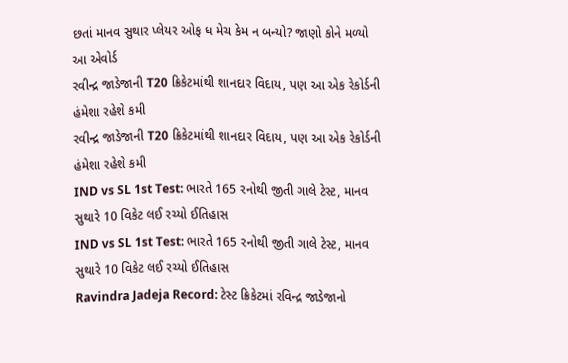છતાં માનવ સુથાર પ્લેયર ઓફ ધ મેચ કેમ ન બન્યો? જાણો કોને મળ્યો આ એવોર્ડ
રવીન્દ્ર જાડેજાની T20 ક્રિકેટમાંથી શાનદાર વિદાય, પણ આ એક રેકોર્ડની હંમેશા રહેશે કમી
રવીન્દ્ર જાડેજાની T20 ક્રિકેટમાંથી શાનદાર વિદાય, પણ આ એક રેકોર્ડની હંમેશા રહેશે કમી
IND vs SL 1st Test: ભારતે 165 રનોથી જીતી ગાલે ટેસ્ટ, માનવ સુથારે 10 વિકેટ લઈ રચ્યો ઈતિહાસ
IND vs SL 1st Test: ભારતે 165 રનોથી જીતી ગાલે ટેસ્ટ, માનવ સુથારે 10 વિકેટ લઈ રચ્યો ઈતિહાસ
Ravindra Jadeja Record: ટેસ્ટ ક્રિકેટમાં રવિન્દ્ર જાડેજાનો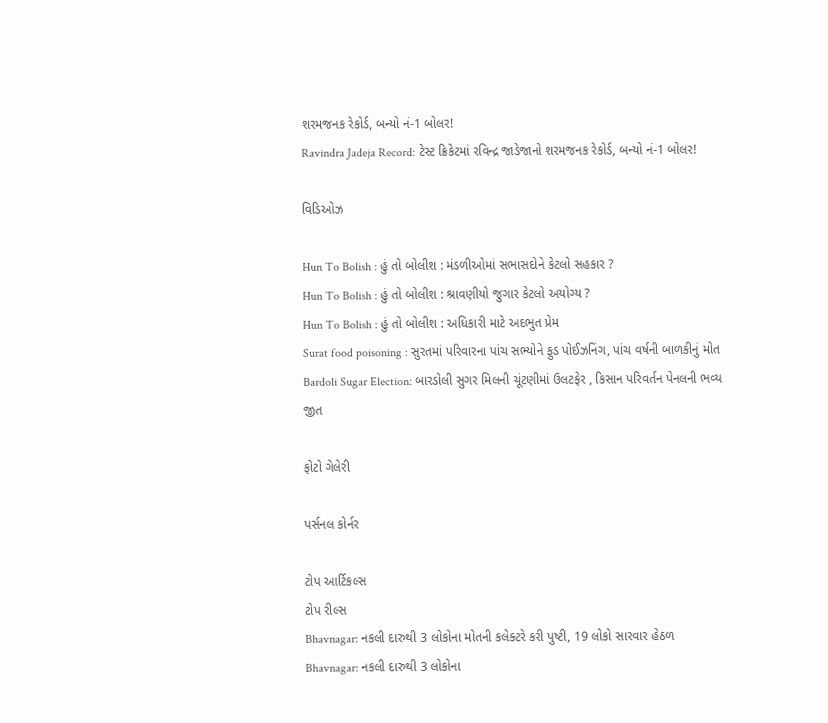શરમજનક રેકોર્ડ, બન્યો નં-1 બોલર!
Ravindra Jadeja Record: ટેસ્ટ ક્રિકેટમાં રવિન્દ્ર જાડેજાનો શરમજનક રેકોર્ડ, બન્યો નં-1 બોલર!

વિડિઓઝ

Hun To Bolish : હું તો બોલીશ : મંડળીઓમાં સભાસદોને કેટલો સહકાર ?
Hun To Bolish : હું તો બોલીશ : શ્રાવણીયો જુગાર કેટલો અયોગ્ય ?
Hun To Bolish : હું તો બોલીશ : અધિકારી માટે અદભુત પ્રેમ
Surat food poisoning : સુરતમાં પરિવારના પાંચ સભ્યોને ફુડ પોઈઝનિંગ, પાંચ વર્ષની બાળકીનું મોત
Bardoli Sugar Election: બારડોલી સુગર મિલની ચૂંટણીમાં ઉલટફેર , કિસાન પરિવર્તન પેનલની ભવ્ય જીત

ફોટો ગેલેરી

પર્સનલ કોર્નર

ટોપ આર્ટિકલ્સ
ટોપ રીલ્સ
Bhavnagar: નકલી દારુથી 3 લોકોના મોતની કલેક્ટરે કરી પુષ્ટી, 19 લોકો સારવાર હેઠળ
Bhavnagar: નકલી દારુથી 3 લોકોના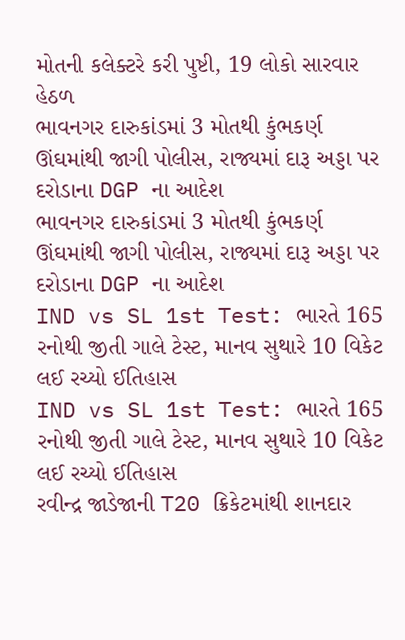મોતની કલેક્ટરે કરી પુષ્ટી, 19 લોકો સારવાર હેઠળ
ભાવનગર દારુકાંડમાં 3 મોતથી કુંભકર્ણ ઊંઘમાંથી જાગી પોલીસ, રાજ્યમાં દારૂ અડ્ડા પર દરોડાના DGP ના આદેશ
ભાવનગર દારુકાંડમાં 3 મોતથી કુંભકર્ણ ઊંઘમાંથી જાગી પોલીસ, રાજ્યમાં દારૂ અડ્ડા પર દરોડાના DGP ના આદેશ
IND vs SL 1st Test: ભારતે 165 રનોથી જીતી ગાલે ટેસ્ટ, માનવ સુથારે 10 વિકેટ લઈ રચ્યો ઈતિહાસ
IND vs SL 1st Test: ભારતે 165 રનોથી જીતી ગાલે ટેસ્ટ, માનવ સુથારે 10 વિકેટ લઈ રચ્યો ઈતિહાસ
રવીન્દ્ર જાડેજાની T20 ક્રિકેટમાંથી શાનદાર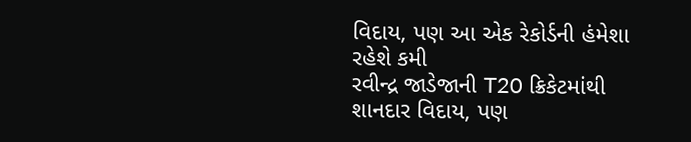વિદાય, પણ આ એક રેકોર્ડની હંમેશા રહેશે કમી
રવીન્દ્ર જાડેજાની T20 ક્રિકેટમાંથી શાનદાર વિદાય, પણ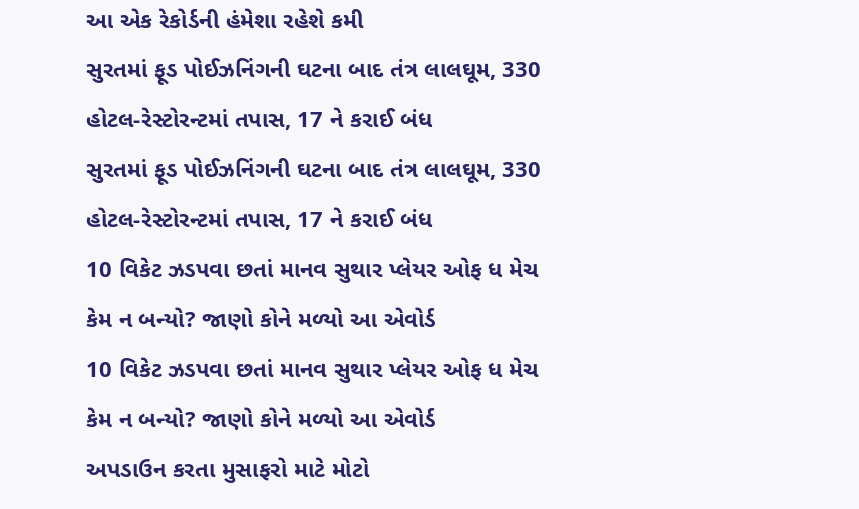આ એક રેકોર્ડની હંમેશા રહેશે કમી
સુરતમાં ફૂડ પોઈઝનિંગની ઘટના બાદ તંત્ર લાલઘૂમ, 330 હોટલ-રેસ્ટોરન્ટમાં તપાસ, 17 ને કરાઈ બંધ
સુરતમાં ફૂડ પોઈઝનિંગની ઘટના બાદ તંત્ર લાલઘૂમ, 330 હોટલ-રેસ્ટોરન્ટમાં તપાસ, 17 ને કરાઈ બંધ
10 વિકેટ ઝડપવા છતાં માનવ સુથાર પ્લેયર ઓફ ધ મેચ કેમ ન બન્યો? જાણો કોને મળ્યો આ એવોર્ડ
10 વિકેટ ઝડપવા છતાં માનવ સુથાર પ્લેયર ઓફ ધ મેચ કેમ ન બન્યો? જાણો કોને મળ્યો આ એવોર્ડ
અપડાઉન કરતા મુસાફરો માટે મોટો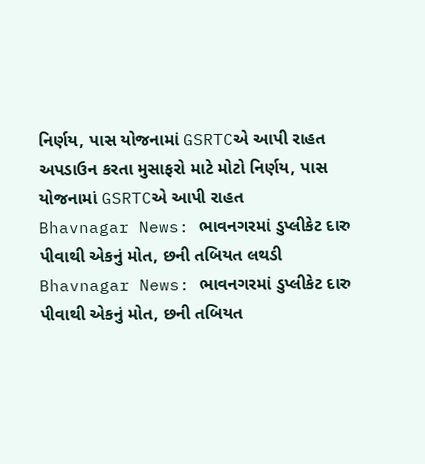નિર્ણય, પાસ યોજનામાં GSRTCએ આપી રાહત
અપડાઉન કરતા મુસાફરો માટે મોટો નિર્ણય, પાસ યોજનામાં GSRTCએ આપી રાહત
Bhavnagar News: ભાવનગરમાં ડુપ્લીકેટ દારુ પીવાથી એકનું મોત, છની તબિયત લથડી
Bhavnagar News: ભાવનગરમાં ડુપ્લીકેટ દારુ પીવાથી એકનું મોત, છની તબિયત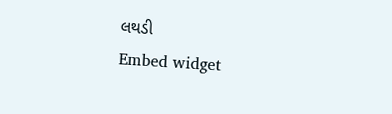લથડી
Embed widget